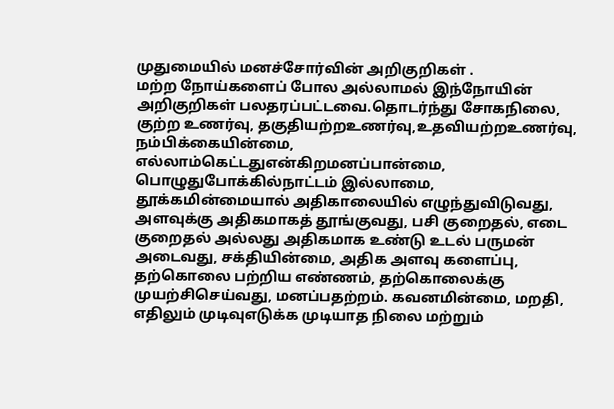முதுமையில் மனச்சோர்வின் அறிகுறிகள் .
மற்ற நோய்களைப் போல அல்லாமல் இந்நோயின் அறிகுறிகள் பலதரப்பட்டவை.தொடர்ந்து சோகநிலை, குற்ற உணர்வு, தகுதியற்றஉணர்வு,உதவியற்றஉணர்வு, நம்பிக்கையின்மை, எல்லாம்கெட்டதுஎன்கிறமனப்பான்மை, பொழுதுபோக்கில்நாட்டம் இல்லாமை, தூக்கமின்மையால் அதிகாலையில் எழுந்துவிடுவது, அளவுக்கு அதிகமாகத் தூங்குவது, பசி குறைதல், எடை குறைதல் அல்லது அதிகமாக உண்டு உடல் பருமன் அடைவது, சக்தியின்மை, அதிக அளவு களைப்பு, தற்கொலை பற்றிய எண்ணம், தற்கொலைக்கு முயற்சிசெய்வது, மனப்பதற்றம். கவனமின்மை, மறதி, எதிலும் முடிவுஎடுக்க முடியாத நிலை மற்றும்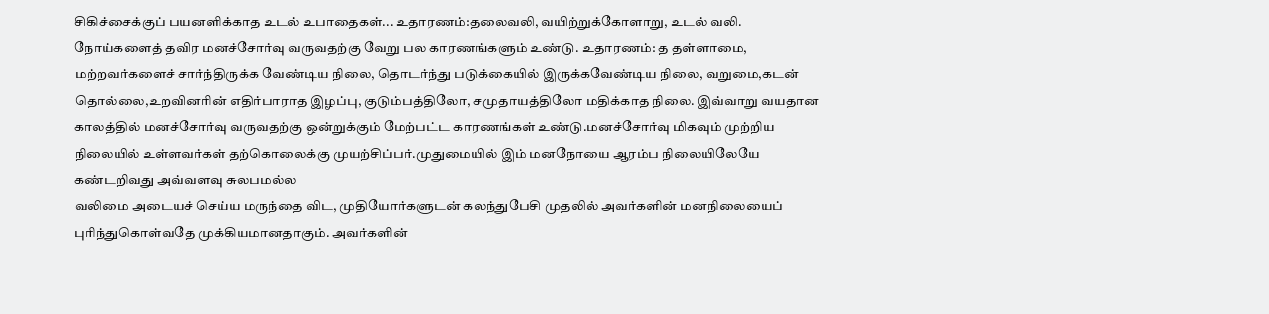சிகிச்சைக்குப் பயனளிக்காத உடல் உபாதைகள்... உதாரணம்:தலைவலி, வயிற்றுக்கோளாறு, உடல் வலி.
நோய்களைத் தவிர மனச்சோர்வு வருவதற்கு வேறு பல காரணங்களும் உண்டு. உதாரணம்: த தள்ளாமை, மற்றவர்களைச் சார்ந்திருக்க வேண்டிய நிலை, தொடர்ந்து படுக்கையில் இருக்கவேண்டிய நிலை, வறுமை,கடன் தொல்லை,உறவினரின் எதிர்பாராத இழப்பு, குடும்பத்திலோ, சமுதாயத்திலோ மதிக்காத நிலை. இவ்வாறு வயதான காலத்தில் மனச்சோர்வு வருவதற்கு ஒன்றுக்கும் மேற்பட்ட காரணங்கள் உண்டு.மனச்சோர்வு மிகவும் முற்றிய நிலையில் உள்ளவர்கள் தற்கொலைக்கு முயற்சிப்பர்.முதுமையில் இம் மனநோயை ஆரம்ப நிலையிலேயே கண்டறிவது அவ்வளவு சுலபமல்ல
வலிமை அடையச் செய்ய மருந்தை விட, முதியோர்களுடன் கலந்துபேசி முதலில் அவர்களின் மனநிலையைப் புரிந்துகொள்வதே முக்கியமானதாகும். அவர்களின்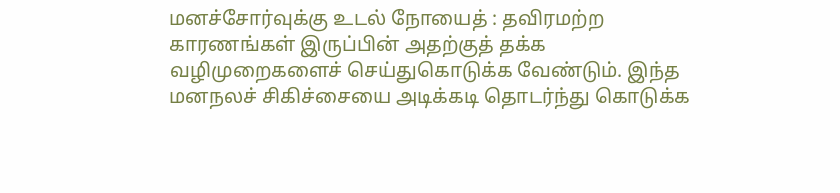மனச்சோர்வுக்கு உடல் நோயைத் : தவிரமற்ற காரணங்கள் இருப்பின் அதற்குத் தக்க வழிமுறைகளைச் செய்துகொடுக்க வேண்டும். இந்த மனநலச் சிகிச்சையை அடிக்கடி தொடர்ந்து கொடுக்க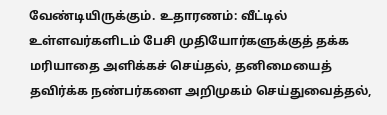வேண்டியிருக்கும். உதாரணம்: வீட்டில் உள்ளவர்களிடம் பேசி முதியோர்களுக்குத் தக்க மரியாதை அளிக்கச் செய்தல், தனிமையைத் தவிர்க்க நண்பர்களை அறிமுகம் செய்துவைத்தல்,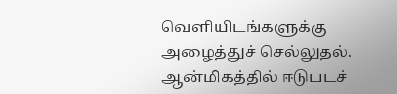வெளியிடங்களுக்கு அழைத்துச் செல்லுதல். ஆன்மிகத்தில் ஈடுபடச்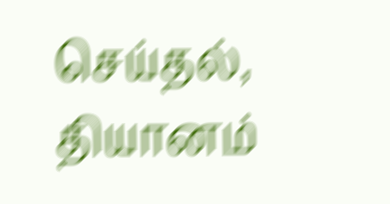செய்தல், தியானம்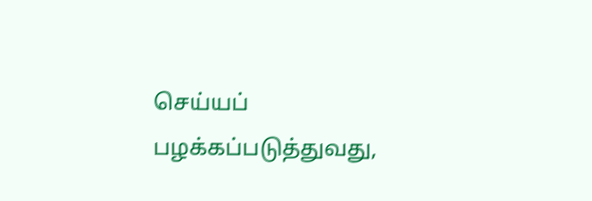செய்யப் பழக்கப்படுத்துவது,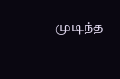முடிந்த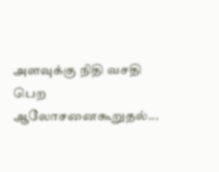அளவுக்கு நிதி வசதி பெற ஆலோசனைகூறுதல்...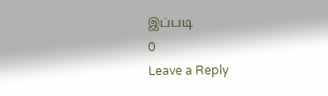இப்படி
0
Leave a Reply